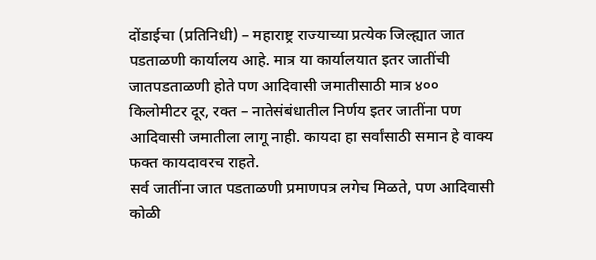दोंडाईचा (प्रतिनिधी) – महाराष्ट्र राज्याच्या प्रत्येक जिल्ह्यात जात पडताळणी कार्यालय आहे. मात्र या कार्यालयात इतर जातींची जातपडताळणी होते पण आदिवासी जमातीसाठी मात्र ४०० किलोमीटर दूर, रक्त – नातेसंबंधातील निर्णय इतर जातींना पण आदिवासी जमातीला लागू नाही. कायदा हा सर्वांसाठी समान हे वाक्य फक्त कायदावरच राहते.
सर्व जातींना जात पडताळणी प्रमाणपत्र लगेच मिळते, पण आदिवासी कोळी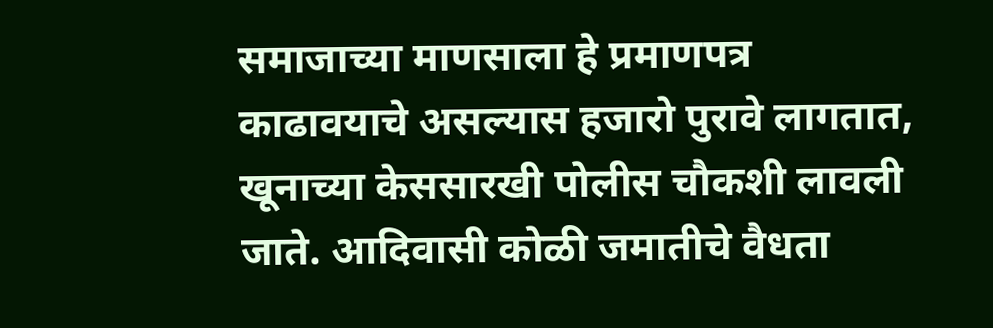समाजाच्या माणसाला हे प्रमाणपत्र काढावयाचे असल्यास हजारो पुरावे लागतात, खूनाच्या केससारखी पोलीस चौकशी लावली जाते. आदिवासी कोळी जमातीचे वैधता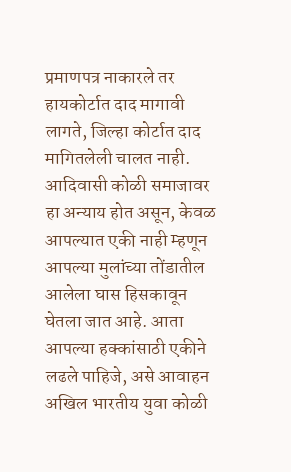प्रमाणपत्र नाकारले तर हायकोर्टात दाद मागावी लागते, जिल्हा कोर्टात दाद मागितलेली चालत नाही. आदिवासी कोळी समाजावर हा अन्याय होत असून, केवळ आपल्यात एकी नाही म्हणून आपल्या मुलांच्या तोंडातील आलेला घास हिसकावून घेतला जात आहे. आता आपल्या हक्कांसाठी एकीने लढले पाहिजे, असे आवाहन अखिल भारतीय युवा कोळी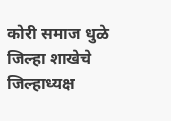कोरी समाज धुळे जिल्हा शाखेचे जिल्हाध्यक्ष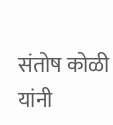संतोष कोळी यांनी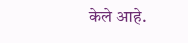केले आहे.